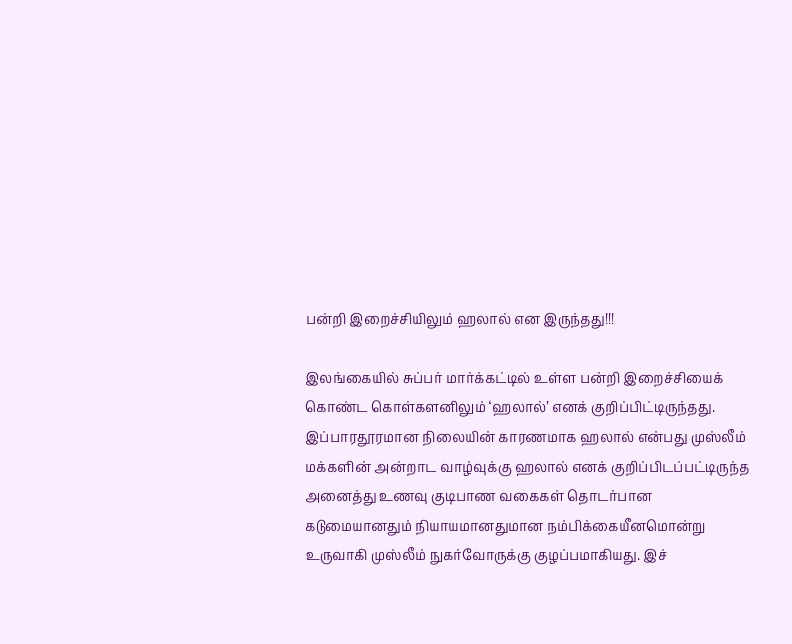பன்றி இறைச்சியிலும் ஹலால் என இருந்தது!!!

இலங்கையில் சுப்பர் மார்க்கட்டில் உள்ள பன்றி இறைச்சியைக் கொண்ட கொள்களனிலும் ‘ஹலால்’ எனக் குறிப்பிட்டிருந்தது. இப்பாரதூரமான நிலையின் காரணமாக ஹலால் என்பது முஸ்லீம் மக்களின் அன்றாட வாழ்வுக்கு ஹலால் எனக் குறிப்பிடப்பட்டிருந்த அனைத்து உணவு குடிபாண வகைகள் தொடர்பான கடுமையானதும் நியாயமானதுமான நம்பிக்கையீனமொன்று உருவாகி முஸ்லீம் நுகர்வோருக்கு குழப்பமாகியது. இச்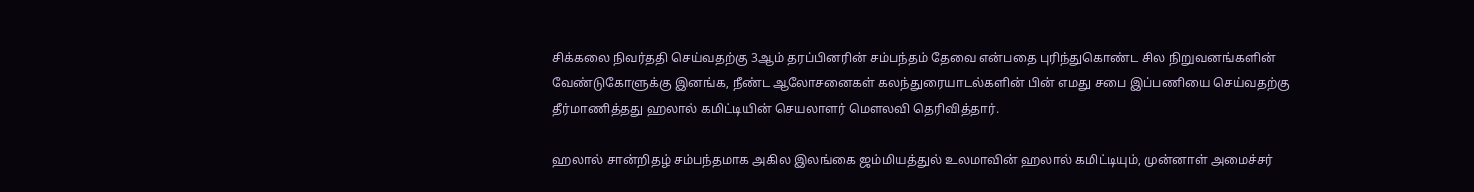சிக்கலை நிவர்ததி செய்வதற்கு 3ஆம் தரப்பினரின் சம்பந்தம் தேவை என்பதை புரிந்துகொண்ட சில நிறுவனங்களின் வேண்டுகோளுக்கு இனங்க, நீண்ட ஆலோசனைகள் கலந்துரையாடல்களின் பின் எமது சபை இப்பணியை செய்வதற்கு தீர்மாணித்தது ஹலால் கமிட்டியின் செயலாளர் மௌலவி தெரிவித்தார்.

ஹலால் சான்றிதழ் சம்பந்தமாக அகில இலங்கை ஜம்மியத்துல் உலமாவின் ஹலால் கமிட்டியும், முன்னாள் அமைச்சர்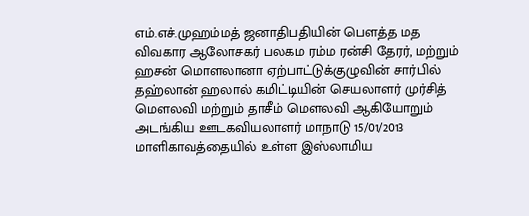எம்.எச்.முஹம்மத் ஜனாதிபதியின் பௌத்த மத விவகார ஆலோசகர் பலகம ரம்ம ரன்சி தேரர், மற்றும் ஹசன் மொளலானா ஏற்பாட்டுக்குழுவின் சார்பில் தஹ்லான் ஹலால் கமிட்டியின் செயலாளர் முர்சித் மௌலவி மற்றும் தாசீம் மௌலவி ஆகியோறும் அடங்கிய ஊடகவியலாளர் மாநாடு 15/01/2013 மாளிகாவத்தையில் உள்ள இஸ்லாமிய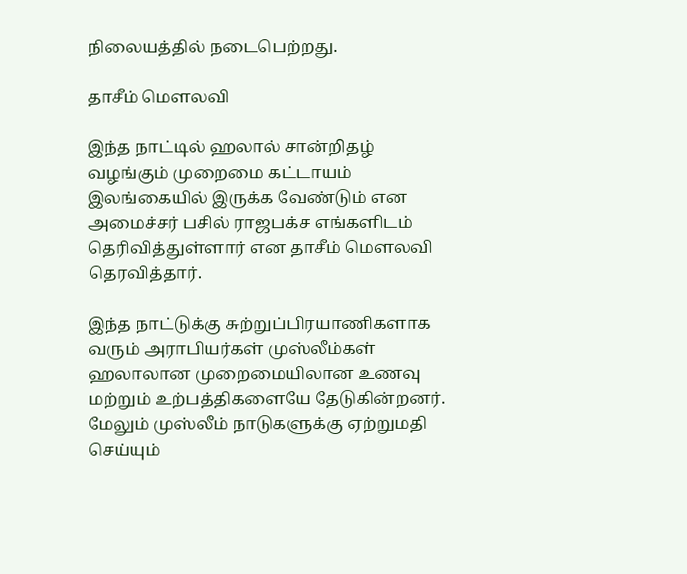நிலையத்தில் நடைபெற்றது.

தாசீம் மௌலவி

இந்த நாட்டில் ஹலால் சான்றிதழ் வழங்கும் முறைமை கட்டாயம் இலங்கையில் இருக்க வேண்டும் என அமைச்சர் பசில் ராஜபக்ச எங்களிடம் தெரிவித்துள்ளார் என தாசீம் மௌலவி தெரவித்தார்.

இந்த நாட்டுக்கு சுற்றுப்பிரயாணிகளாக வரும் அராபியர்கள் முஸ்லீம்கள் ஹலாலான முறைமையிலான உணவு மற்றும் உற்பத்திகளையே தேடுகின்றனர். மேலும் முஸ்லீம் நாடுகளுக்கு ஏற்றுமதி செய்யும்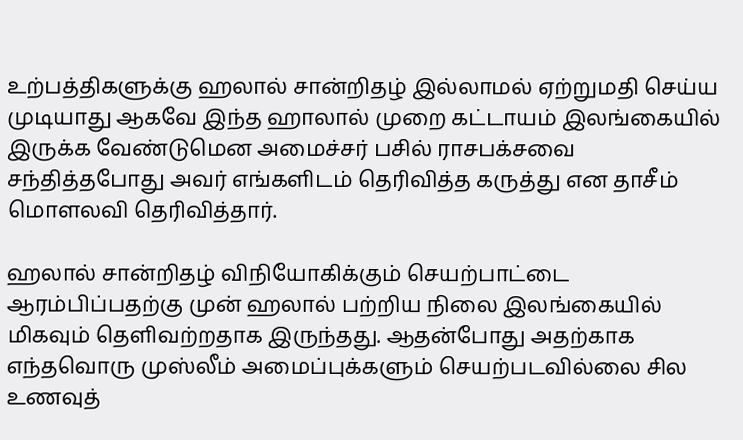உற்பத்திகளுக்கு ஹலால் சான்றிதழ் இல்லாமல் ஏற்றுமதி செய்ய முடியாது ஆகவே இந்த ஹாலால் முறை கட்டாயம் இலங்கையில் இருக்க வேண்டுமென அமைச்சர் பசில் ராசபக்சவை சந்தித்தபோது அவர் எங்களிடம் தெரிவித்த கருத்து என தாசீம் மொளலவி தெரிவித்தார்.

ஹலால் சான்றிதழ் விநியோகிக்கும் செயற்பாட்டை ஆரம்பிப்பதற்கு முன் ஹலால் பற்றிய நிலை இலங்கையில் மிகவும் தெளிவற்றதாக இருந்தது. ஆதன்போது அதற்காக எந்தவொரு முஸ்லீம் அமைப்புக்களும் செயற்படவில்லை சில உணவுத்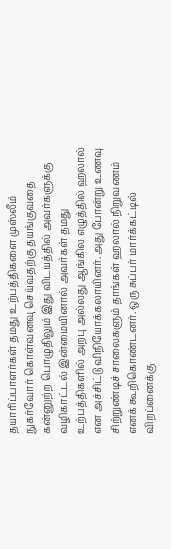தயாரிப்பாளர்கள் தமது உற்பத்திகளை முஸ்லீம் நுகர்வோர் கொள்வனவு செய்வதற்கு தயங்குவதை கன்னுற்ற பொழுதிலும் இது விடயத்தில் அவர்களுக்கு வழிகாட்டல் இன்மையினால் அவர்கள் தமது உற்பத்திகளில் அறபு அல்லது ஆங்கில எழுத்தில் ஹலால் என அச்சிட்டு விநியோக்கலாயினர். அது போன்று உணவு சிற்றுண்டிச் சாலைகளும் தாங்கள் ஹலால் நிறுவணம் எனக் கூறிகொண்டனர். ஒரு சுப்பர் மார்க்கட்டில் விறப்னைக்கு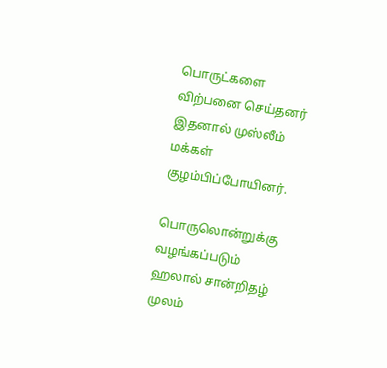பொருட்களை விற்பனை செய்தனர் இதனால் முஸ்லீம் மக்கள் குழம்பிப்போயினர்.

பொருலொன்றுக்கு வழங்கப்படும் ஹலால் சான்றிதழ் முலம்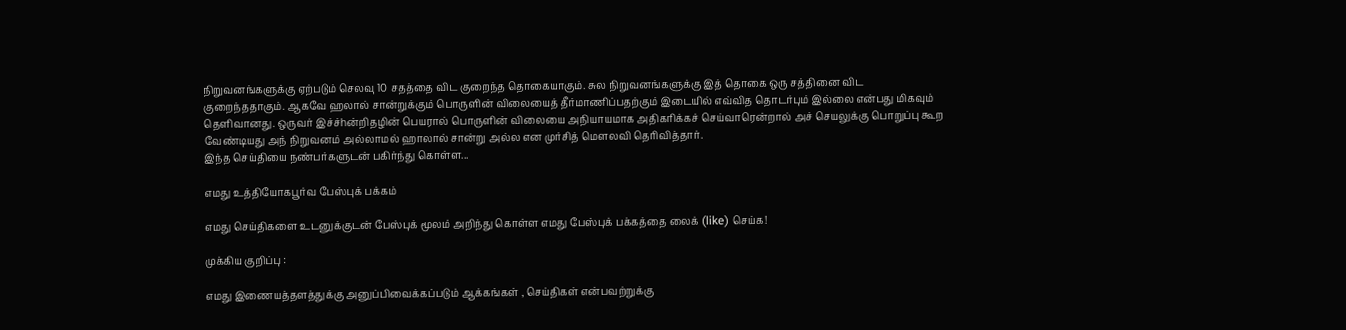நிறுவனங்களுக்கு ஏற்படும் செலவு 10 சதத்தை விட குறைந்த தொகையாகும். சுல நிறுவனங்களுக்கு இத் தொகை ஒரு சத்தினை விட குறைந்ததாகும். ஆகவே ஹலால் சான்றுக்கும் பொருளின் விலையைத் தீர்மாணிப்பதற்கும் இடையில் எவ்வித தொடர்பும் இல்லை என்பது மிகவும் தெளிவானது. ஒருவர் இச்ச்hன்றிதழின் பெயரால் பொருளின் விலையை அநியாயமாக அதிகரிக்கச் செய்வாரென்றால் அச் செயலுக்கு பொறுப்பு கூற வேண்டியது அந் நிறுவனம் அல்லாமல் ஹாலால் சான்று அல்ல என முர்சித் மௌலவி தெரிவித்தார்.
இந்த செய்தியை நண்பர்களுடன் பகிர்ந்து கொள்ள...

எமது உத்தியோகபூர்வ பேஸ்புக் பக்கம்

எமது செய்திகளை உடனுக்குடன் பேஸ்புக் மூலம் அறிந்து கொள்ள எமது பேஸ்புக் பக்கத்தை லைக் (like) செய்க!

முக்கிய குறிப்பு :

எமது இணையத்தளத்துக்கு அனுப்பிவைக்கப்படும் ஆக்கங்கள் , செய்திகள் என்பவற்றுக்கு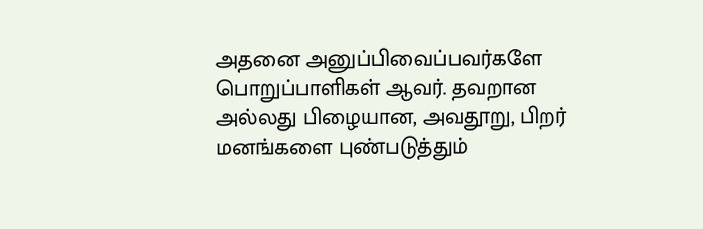அதனை அனுப்பிவைப்பவர்களே பொறுப்பாளிகள் ஆவர். தவறான அல்லது பிழையான, அவதூறு, பிறர் மனங்களை புண்படுத்தும்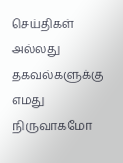செய்திகள் அல்லது தகவல்களுக்கு எமது நிருவாகமோ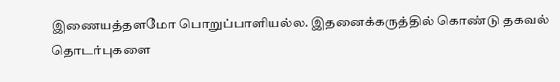இணையத்தளமோ பொறுப்பாளியல்ல. இதனைக்கருத்தில் கொண்டு தகவல் தொடர்புகளை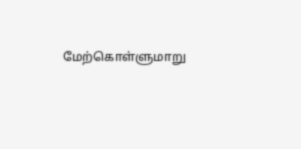மேற்கொள்ளுமாறு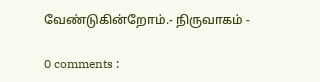வேண்டுகின்றோம்.- நிருவாகம் -

0 comments :